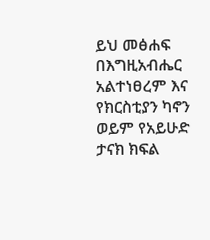ይህ መፅሐፍ በእግዚአብሔር አልተነፀረም እና የክርስቲያን ካኖን ወይም የአይሁድ ታናክ ክፍል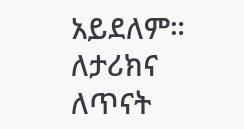አይደለም። ለታሪክና ለጥናት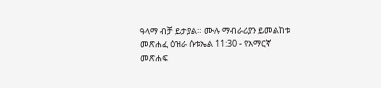ዓላማ ብቻ ይታያል። ሙሉ ማብራሪያን ይመልከቱ መጽሐፈ ዕዝራ ሱቱኤል 11:30 - የአማርኛ መጽሐፍ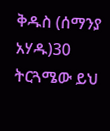ቅዱስ (ሰማንያ አሃዱ)30 ትርጓሜው ይህ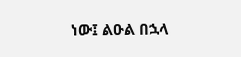ነው፤ ልዑል በኋላ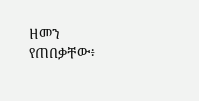ዘመን የጠበቃቸው፥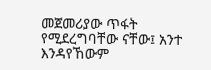መጀመሪያው ጥፋት የሚደረግባቸው ናቸው፤ አንተ እንዳየኸውም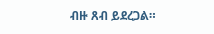ብዙ ጸብ ይደረጋል።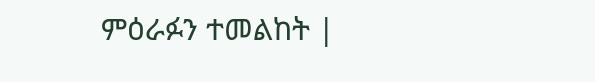ምዕራፉን ተመልከት |